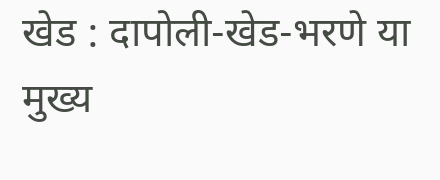खेड : दापोली-खेड-भरणे या मुख्य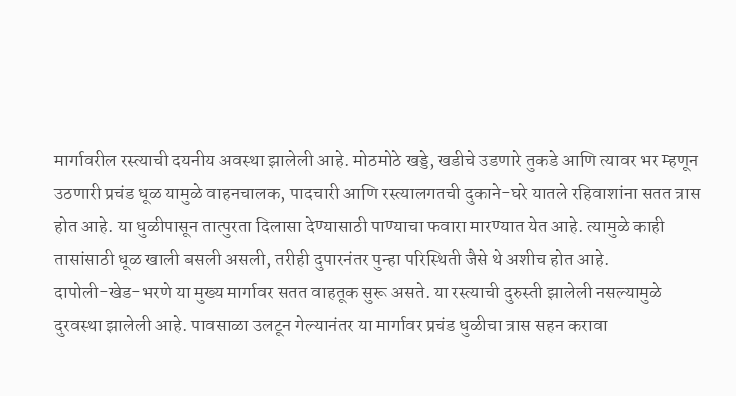मार्गावरील रस्त्याची दयनीय अवस्था झालेली आहे. मोठमोठे खड्डे, खडीचे उडणारे तुकडे आणि त्यावर भर म्हणून उठणारी प्रचंड धूळ यामुळे वाहनचालक, पादचारी आणि रस्त्यालगतची दुकाने-घरे यातले रहिवाशांना सतत त्रास होत आहे. या धुळीपासून तात्पुरता दिलासा देण्यासाठी पाण्याचा फवारा मारण्यात येत आहे. त्यामुळे काही तासांसाठी धूळ खाली बसली असली, तरीही दुपारनंतर पुन्हा परिस्थिती जैसे थे अशीच होत आहे.
दापोली-खेड-भरणे या मुख्य मार्गावर सतत वाहतूक सुरू असते. या रस्त्याची दुरुस्ती झालेली नसल्यामुळे दुरवस्था झालेली आहे. पावसाळा उलटून गेल्यानंतर या मार्गावर प्रचंड धुळीचा त्रास सहन करावा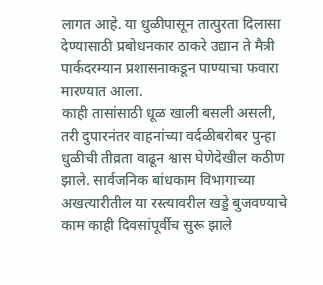लागत आहे. या धुळीपासून तात्पुरता दिलासा देण्यासाठी प्रबोधनकार ठाकरे उद्यान ते मैत्री पार्कदरम्यान प्रशासनाकडून पाण्याचा फवारा मारण्यात आला.
काही तासांसाठी धूळ खाली बसली असली, तरी दुपारनंतर वाहनांच्या वर्दळीबरोबर पुन्हा धुळीची तीव्रता वाढून श्वास घेणेदेखील कठीण झाले. सार्वजनिक बांधकाम विभागाच्या अखत्यारीतील या रस्त्यावरील खड्डे बुजवण्याचे काम काही दिवसांपूर्वीच सुरू झाले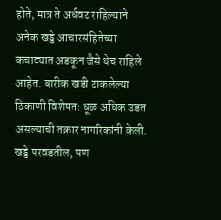होते, मात्र ते अर्धवट राहिल्याने अनेक खड्डे आचारसंहितेच्या कचाट्यात अडकून जैसे थेच राहिले आहेत. बारीक खडी टाकलेल्या ठिकाणी विशेषतः धूळ अधिक उडत असल्याची तक्रार नागरिकांनी केली. खड्डे परवडतील, पण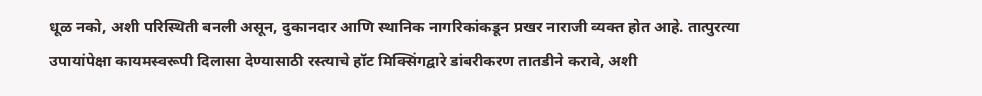धूळ नको, अशी परिस्थिती बनली असून, दुकानदार आणि स्थानिक नागरिकांकडून प्रखर नाराजी व्यक्त होत आहे. तात्पुरत्या उपायांपेक्षा कायमस्वरूपी दिलासा देण्यासाठी रस्त्याचे हॉट मिक्सिंगद्वारे डांबरीकरण तातडीने करावे, अशी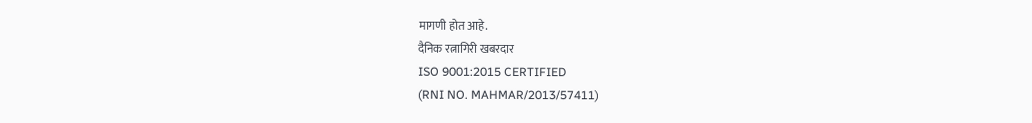मागणी होत आहे.
दैनिक रत्नागिरी खबरदार
ISO 9001:2015 CERTIFIED
(RNI NO. MAHMAR/2013/57411)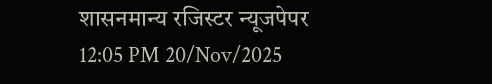शासनमान्य रजिस्टर न्यूजपेपर
12:05 PM 20/Nov/2025